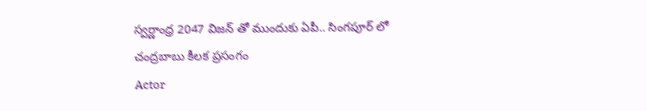స్వర్ణాంధ్ర 2047 విజన్ తో ముందుకు ఏపీ.. సింగపూర్ లో చంద్రబాబు కీలక ప్రసంగం
Actor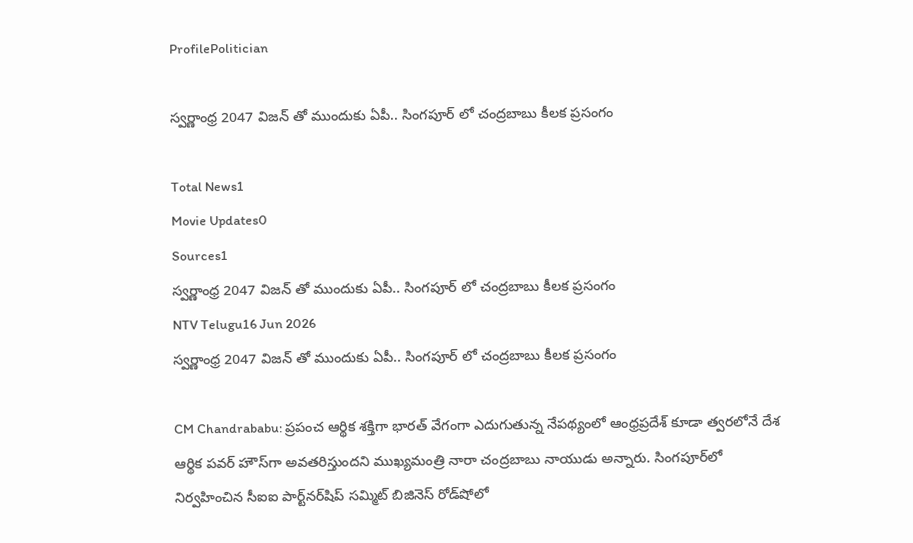ProfilePolitician

స్వర్ణాంధ్ర 2047 విజన్ తో ముందుకు ఏపీ.. సింగపూర్ లో చంద్రబాబు కీలక ప్రసంగం

Total News1
Movie Updates0
Sources1
స్వర్ణాంధ్ర 2047 విజన్ తో ముందుకు ఏపీ.. సింగపూర్ లో చంద్రబాబు కీలక ప్రసంగం
NTV Telugu16 Jun 2026
స్వర్ణాంధ్ర 2047 విజన్ తో ముందుకు ఏపీ.. సింగపూర్ లో చంద్రబాబు కీలక ప్రసంగం

CM Chandrababu: ప్రపంచ ఆర్థిక శక్తిగా భారత్ వేగంగా ఎదుగుతున్న నేపథ్యంలో ఆంధ్రప్రదేశ్ కూడా త్వరలోనే దేశ ఆర్థిక పవర్ హౌస్‌గా అవతరిస్తుందని ముఖ్యమంత్రి నారా చంద్రబాబు నాయుడు అన్నారు. సింగపూర్‌లో నిర్వహించిన సీఐఐ పార్ట్‌నర్‌షిప్ సమ్మిట్ బిజినెస్ రోడ్‌షోలో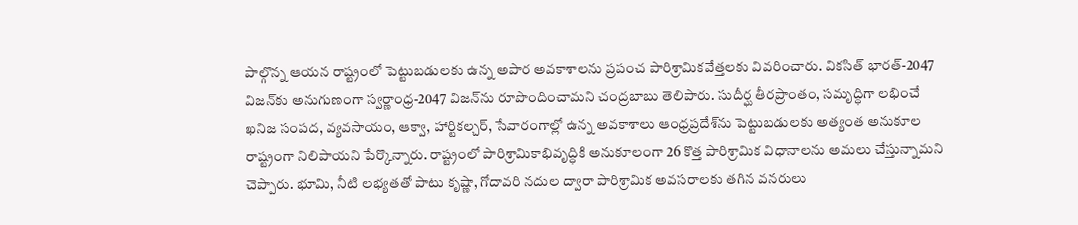పాల్గొన్న ఆయన రాష్ట్రంలో పెట్టుబడులకు ఉన్న అపార అవకాశాలను ప్రపంచ పారిశ్రామికవేత్తలకు వివరించారు. వికసిత్ భారత్-2047 విజన్‌కు అనుగుణంగా స్వర్ణాంధ్ర-2047 విజన్‌ను రూపొందించామని చంద్రబాబు తెలిపారు. సుదీర్ఘ తీరప్రాంతం, సమృద్ధిగా లభించే ఖనిజ సంపద, వ్యవసాయం, ఆక్వా, హార్టికల్చర్, సేవారంగాల్లో ఉన్న అవకాశాలు ఆంధ్రప్రదేశ్‌ను పెట్టుబడులకు అత్యంత అనుకూల రాష్ట్రంగా నిలిపాయని పేర్కొన్నారు. రాష్ట్రంలో పారిశ్రామికాభివృద్ధికి అనుకూలంగా 26 కొత్త పారిశ్రామిక విధానాలను అమలు చేస్తున్నామని చెప్పారు. భూమి, నీటి లభ్యతతో పాటు కృష్ణా, గోదావరి నదుల ద్వారా పారిశ్రామిక అవసరాలకు తగిన వనరులు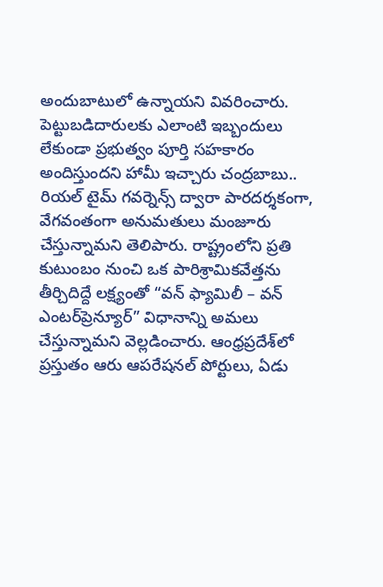అందుబాటులో ఉన్నాయని వివరించారు. పెట్టుబడిదారులకు ఎలాంటి ఇబ్బందులు లేకుండా ప్రభుత్వం పూర్తి సహకారం అందిస్తుందని హామీ ఇచ్చారు చంద్రబాబు.. రియల్ టైమ్ గవర్నెన్స్ ద్వారా పారదర్శకంగా, వేగవంతంగా అనుమతులు మంజూరు చేస్తున్నామని తెలిపారు. రాష్ట్రంలోని ప్రతి కుటుంబం నుంచి ఒక పారిశ్రామికవేత్తను తీర్చిదిద్దే లక్ష్యంతో “వన్ ఫ్యామిలీ – వన్ ఎంటర్‌ప్రెన్యూర్” విధానాన్ని అమలు చేస్తున్నామని వెల్లడించారు. ఆంధ్రప్రదేశ్‌లో ప్రస్తుతం ఆరు ఆపరేషనల్ పోర్టులు, ఏడు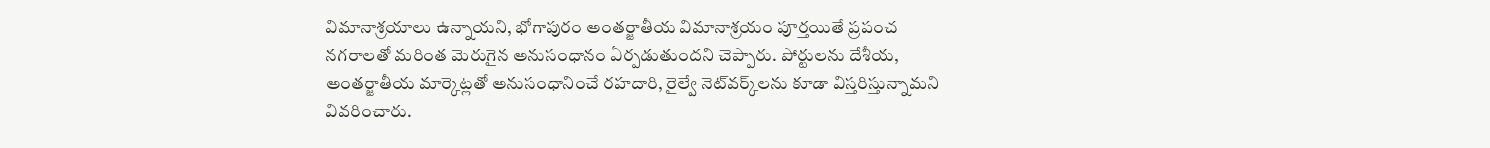విమానాశ్రయాలు ఉన్నాయని, భోగాపురం అంతర్జాతీయ విమానాశ్రయం పూర్తయితే ప్రపంచ నగరాలతో మరింత మెరుగైన అనుసంధానం ఏర్పడుతుందని చెప్పారు. పోర్టులను దేశీయ, అంతర్జాతీయ మార్కెట్లతో అనుసంధానించే రహదారి, రైల్వే నెట్‌వర్క్‌లను కూడా విస్తరిస్తున్నామని వివరించారు.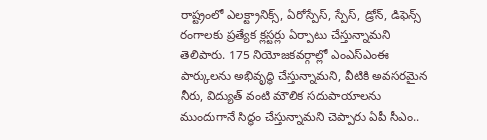రాష్ట్రంలో ఎలక్ట్రానిక్స్, ఏరోస్పేస్, స్పేస్, డ్రోన్, డిఫెన్స్ రంగాలకు ప్రత్యేక క్లస్టర్లు ఏర్పాటు చేస్తున్నామని తెలిపారు. 175 నియోజకవర్గాల్లో ఎంఎస్‌ఎంఈ పార్కులను అభివృద్ధి చేస్తున్నామని, వీటికి అవసరమైన నీరు, విద్యుత్ వంటి మౌలిక సదుపాయాలను ముందుగానే సిద్ధం చేస్తున్నామని చెప్పారు ఏపీ సీఎం..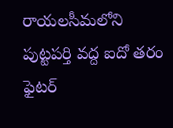రాయలసీమలోని పుట్టపర్తి వద్ద ఐదో తరం ఫైటర్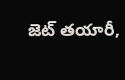జెట్ తయారీ,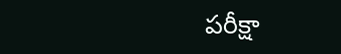పరీక్షా